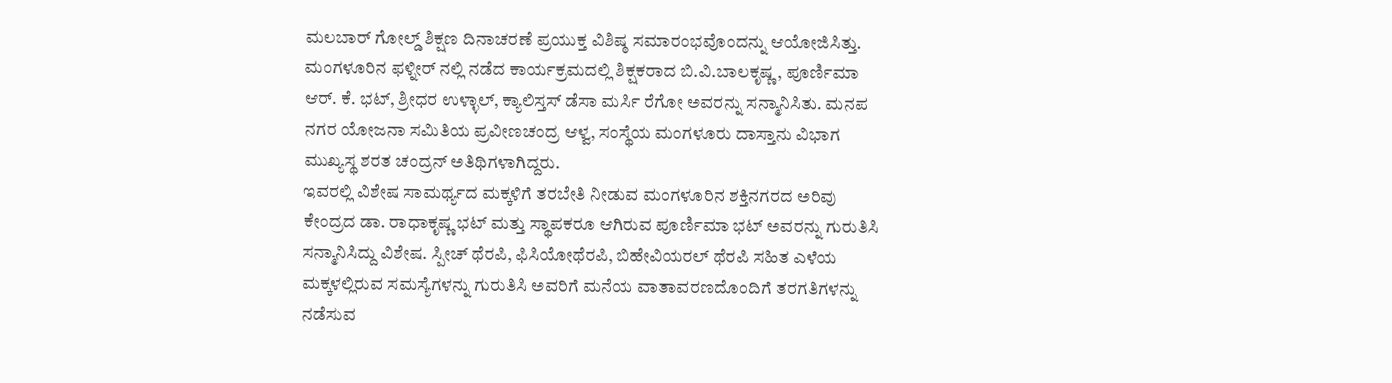ಮಲಬಾರ್ ಗೋಲ್ಡ್ ಶಿಕ್ಷಣ ದಿನಾಚರಣೆ ಪ್ರಯುಕ್ತ ವಿಶಿಷ್ಠ ಸಮಾರಂಭವೊಂದನ್ನು ಆಯೋಜಿಸಿತ್ತು. ಮಂಗಳೂರಿನ ಫಳ್ನೀರ್ ನಲ್ಲಿ ನಡೆದ ಕಾರ್ಯಕ್ರಮದಲ್ಲಿ ಶಿಕ್ಷಕರಾದ ಬಿ.ವಿ.ಬಾಲಕೃಷ್ಣ, ಪೂರ್ಣಿಮಾ ಆರ್. ಕೆ. ಭಟ್, ಶ್ರೀಧರ ಉಳ್ಳಾಲ್, ಕ್ಯಾಲಿಸ್ತಸ್ ಡೆಸಾ ಮರ್ಸಿ ರೆಗೋ ಅವರನ್ನು ಸನ್ಮಾನಿಸಿತು. ಮನಪ ನಗರ ಯೋಜನಾ ಸಮಿತಿಯ ಪ್ರವೀಣಚಂದ್ರ ಆಳ್ವ, ಸಂಸ್ಥೆಯ ಮಂಗಳೂರು ದಾಸ್ತಾನು ವಿಭಾಗ ಮುಖ್ಯಸ್ಥ ಶರತ ಚಂದ್ರನ್ ಅತಿಥಿಗಳಾಗಿದ್ದರು.
ಇವರಲ್ಲಿ ವಿಶೇಷ ಸಾಮರ್ಥ್ಯದ ಮಕ್ಕಳಿಗೆ ತರಬೇತಿ ನೀಡುವ ಮಂಗಳೂರಿನ ಶಕ್ತಿನಗರದ ಅರಿವು ಕೇಂದ್ರದ ಡಾ. ರಾಧಾಕೃಷ್ಣ ಭಟ್ ಮತ್ತು ಸ್ಥಾಪಕರೂ ಆಗಿರುವ ಪೂರ್ಣಿಮಾ ಭಟ್ ಅವರನ್ನು ಗುರುತಿಸಿ ಸನ್ಮಾನಿಸಿದ್ದು ವಿಶೇಷ. ಸ್ಪೀಚ್ ಥೆರಪಿ, ಫಿಸಿಯೋಥೆರಪಿ, ಬಿಹೇವಿಯರಲ್ ಥೆರಪಿ ಸಹಿತ ಎಳೆಯ ಮಕ್ಕಳಲ್ಲಿರುವ ಸಮಸ್ಯೆಗಳನ್ನು ಗುರುತಿಸಿ ಅವರಿಗೆ ಮನೆಯ ವಾತಾವರಣದೊಂದಿಗೆ ತರಗತಿಗಳನ್ನು ನಡೆಸುವ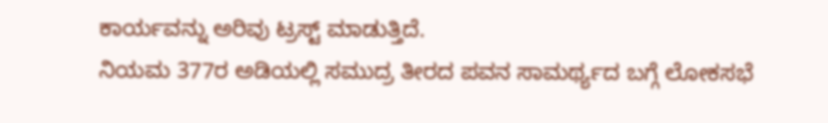ಕಾರ್ಯವನ್ನು ಅರಿವು ಟ್ರಸ್ಟ್ ಮಾಡುತ್ತಿದೆ.
ನಿಯಮ 377ರ ಅಡಿಯಲ್ಲಿ ಸಮುದ್ರ ತೀರದ ಪವನ ಸಾಮರ್ಥ್ಯದ ಬಗ್ಗೆ ಲೋಕಸಭೆ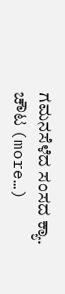ಗಮನಸೆಳೆದ ಸಂಸದ ಕ್ಯಾ. ಚೌಟ (more…)